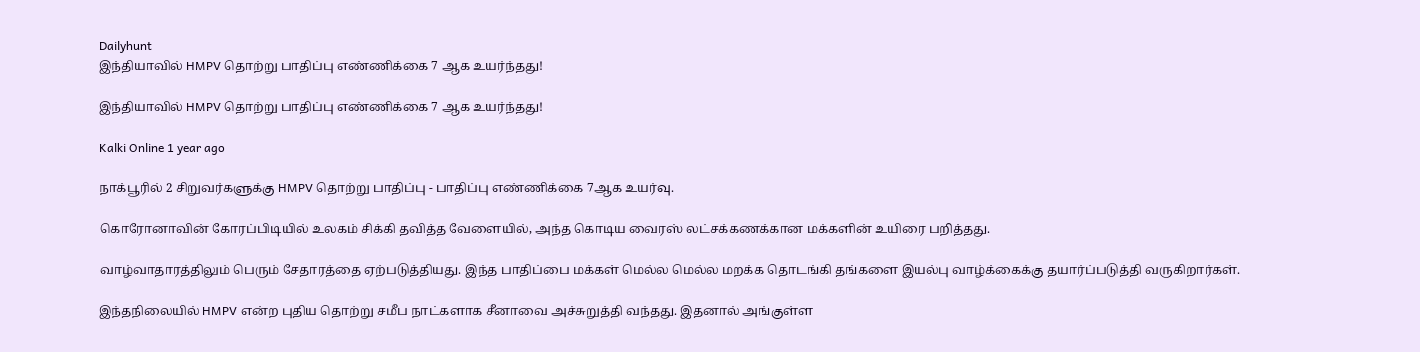Dailyhunt
இந்தியாவில் HMPV தொற்று பாதிப்பு எண்ணிக்கை 7 ஆக உயர்ந்தது!

இந்தியாவில் HMPV தொற்று பாதிப்பு எண்ணிக்கை 7 ஆக உயர்ந்தது!

Kalki Online 1 year ago

நாக்பூரில் 2 சிறுவர்களுக்கு HMPV தொற்று பாதிப்பு - பாதிப்பு எண்ணிக்கை 7ஆக உயர்வு.

கொரோனாவின் கோரப்பிடியில் உலகம் சிக்கி தவித்த வேளையில், அந்த கொடிய வைரஸ் லட்சக்கணக்கான மக்களின் உயிரை பறித்தது.

வாழ்வாதாரத்திலும் பெரும் சேதாரத்தை ஏற்படுத்தியது. இந்த பாதிப்பை மக்கள் மெல்ல மெல்ல மறக்க தொடங்கி தங்களை இயல்பு வாழ்க்கைக்கு தயார்ப்படுத்தி வருகிறார்கள்.

இந்தநிலையில் HMPV என்ற புதிய தொற்று சமீப நாட்களாக சீனாவை அச்சுறுத்தி வந்தது. இதனால் அங்குள்ள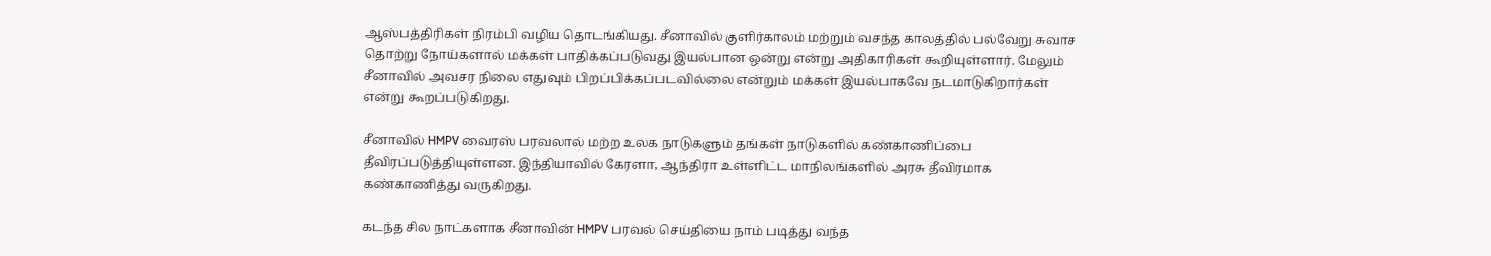ஆஸ்பத்திரிகள் நிரம்பி வழிய தொடங்கியது. சீனாவில் குளிர்காலம் மற்றும் வசந்த காலத்தில் பல்வேறு சுவாச தொற்று நோய்களால் மக்கள் பாதிக்கப்படுவது இயல்பான ஒன்று என்று அதிகாரிகள் கூறியுள்ளார். மேலும் சீனாவில் அவசர நிலை எதுவும் பிறப்பிக்கப்படவில்லை என்றும் மக்கள் இயல்பாகவே நடமாடுகிறார்கள் என்று கூறப்படுகிறது.

சீனாவில் HMPV வைரஸ் பரவலால் மற்ற உலக நாடுகளும் தங்கள் நாடுகளில் கண்காணிப்பை தீவிரப்படுத்தியுள்ளன. இந்தியாவில் கேரளா, ஆந்திரா உள்ளிட்ட மாநிலங்களில் அரசு தீவிரமாக கண்காணித்து வருகிறது.

கடந்த சில நாட்களாக சீனாவின் HMPV பரவல் செய்தியை நாம் படித்து வந்த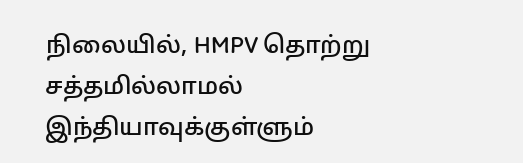நிலையில், HMPV தொற்று சத்தமில்லாமல் இந்தியாவுக்குள்ளும்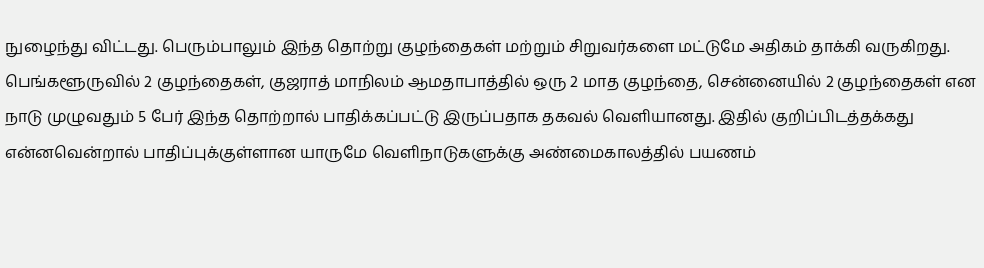நுழைந்து விட்டது. பெரும்பாலும் இந்த தொற்று குழந்தைகள் மற்றும் சிறுவர்களை மட்டுமே அதிகம் தாக்கி வருகிறது. பெங்களூருவில் 2 குழந்தைகள், குஜராத் மாநிலம் ஆமதாபாத்தில் ஒரு 2 மாத குழந்தை, சென்னையில் 2 குழந்தைகள் என நாடு முழுவதும் 5 பேர் இந்த தொற்றால் பாதிக்கப்பட்டு இருப்பதாக தகவல் வெளியானது. இதில் குறிப்பிடத்தக்கது என்னவென்றால் பாதிப்புக்குள்ளான யாருமே வெளிநாடுகளுக்கு அண்மைகாலத்தில் பயணம்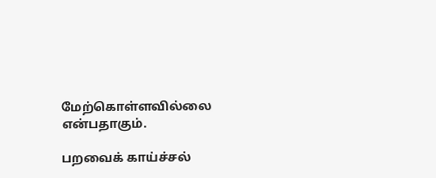மேற்கொள்ளவில்லை என்பதாகும்.

பறவைக் காய்ச்சல்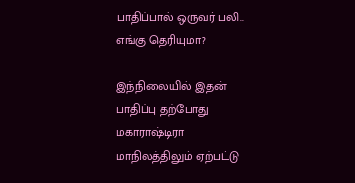பாதிப்பால் ஒருவர் பலி.. எங்கு தெரியுமா?

இந்நிலையில் இதன் பாதிப்பு தற்போது மகாராஷ்டிரா மாநிலத்திலும் ஏற்பட்டு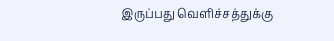இருப்பது வெளிச்சத்துக்கு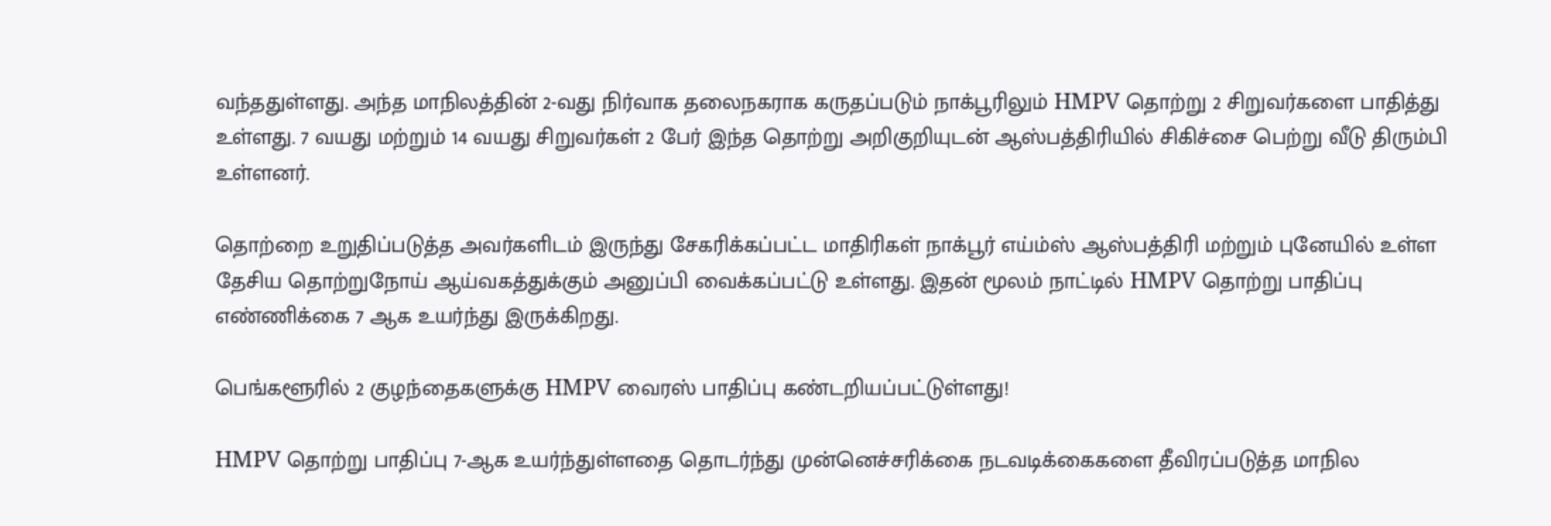வந்ததுள்ளது. அந்த மாநிலத்தின் 2-வது நிர்வாக தலைநகராக கருதப்படும் நாக்பூரிலும் HMPV தொற்று 2 சிறுவர்களை பாதித்து உள்ளது. 7 வயது மற்றும் 14 வயது சிறுவர்கள் 2 பேர் இந்த தொற்று அறிகுறியுடன் ஆஸ்பத்திரியில் சிகிச்சை பெற்று வீடு திரும்பி உள்ளனர்.

தொற்றை உறுதிப்படுத்த அவர்களிடம் இருந்து சேகரிக்கப்பட்ட மாதிரிகள் நாக்பூர் எய்ம்ஸ் ஆஸ்பத்திரி மற்றும் புனேயில் உள்ள தேசிய தொற்றுநோய் ஆய்வகத்துக்கும் அனுப்பி வைக்கப்பட்டு உள்ளது. இதன் மூலம் நாட்டில் HMPV தொற்று பாதிப்பு எண்ணிக்கை 7 ஆக உயர்ந்து இருக்கிறது.

பெங்களூரில் 2 குழந்தைகளுக்கு HMPV வைரஸ் பாதிப்பு கண்டறியப்பட்டுள்ளது!

HMPV தொற்று பாதிப்பு 7-ஆக உயர்ந்துள்ளதை தொடர்ந்து முன்னெச்சரிக்கை நடவடிக்கைகளை தீவிரப்படுத்த மாநில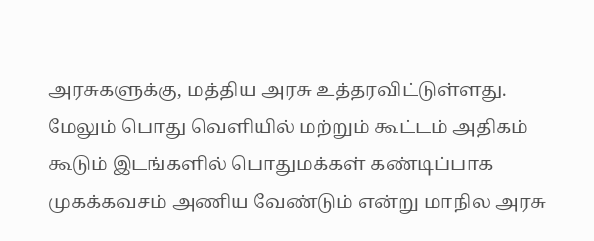அரசுகளுக்கு, மத்திய அரசு உத்தரவிட்டுள்ளது. மேலும் பொது வெளியில் மற்றும் கூட்டம் அதிகம் கூடும் இடங்களில் பொதுமக்கள் கண்டிப்பாக முகக்கவசம் அணிய வேண்டும் என்று மாநில அரசு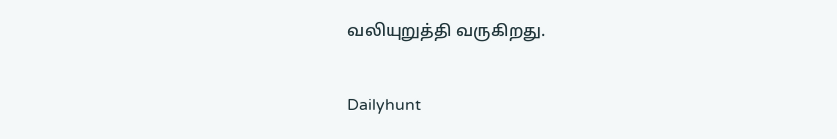வலியுறுத்தி வருகிறது.

Dailyhunt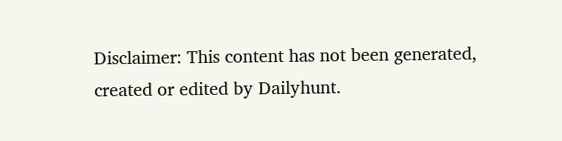Disclaimer: This content has not been generated, created or edited by Dailyhunt.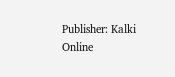Publisher: Kalki Online